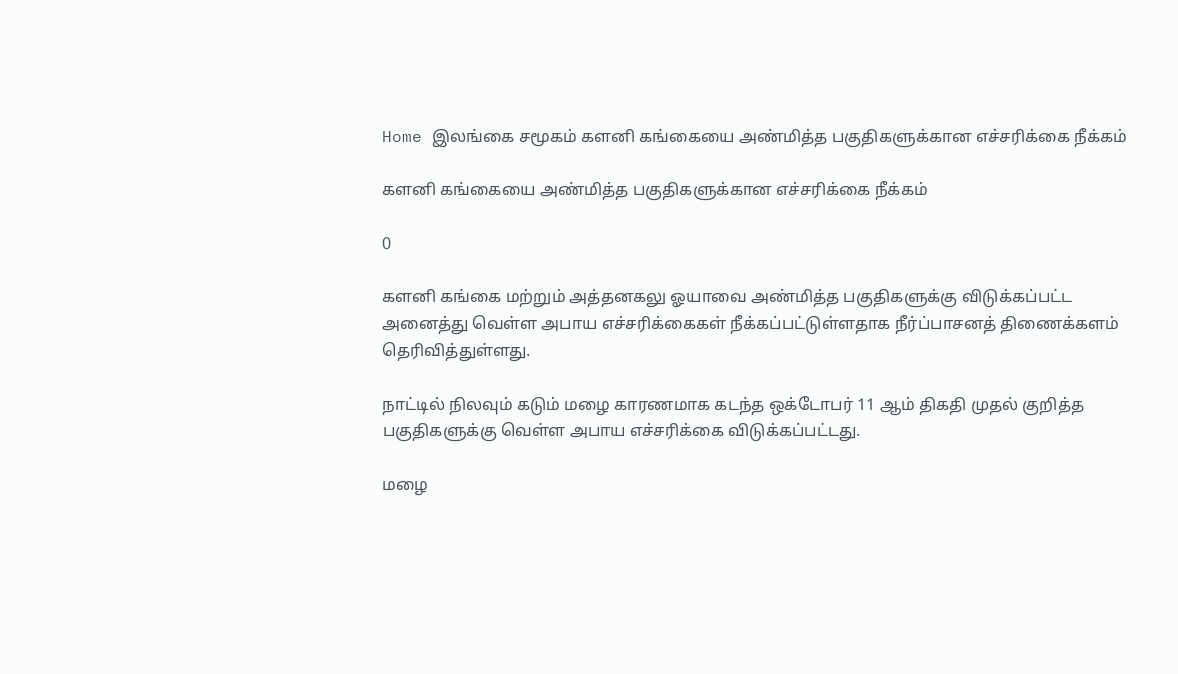Home இலங்கை சமூகம் களனி கங்கையை அண்மித்த பகுதிகளுக்கான எச்சரிக்கை நீக்கம்

களனி கங்கையை அண்மித்த பகுதிகளுக்கான எச்சரிக்கை நீக்கம்

0

களனி கங்கை மற்றும் அத்தனகலு ஓயாவை அண்மித்த பகுதிகளுக்கு விடுக்கப்பட்ட அனைத்து வெள்ள அபாய எச்சரிக்கைகள் நீக்கப்பட்டுள்ளதாக நீர்ப்பாசனத் திணைக்களம் தெரிவித்துள்ளது.

நாட்டில் நிலவும் கடும் மழை காரணமாக கடந்த ஒக்டோபர் 11 ஆம் திகதி முதல் குறித்த பகுதிகளுக்கு வெள்ள அபாய எச்சரிக்கை விடுக்கப்பட்டது.

மழை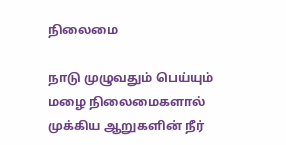நிலைமை

நாடு முழுவதும் பெய்யும் மழை நிலைமைகளால் முக்கிய ஆறுகளின் நீர்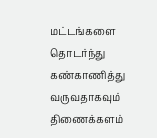மட்டங்களை தொடர்ந்து கண்காணித்து வருவதாகவும் திணைக்களம்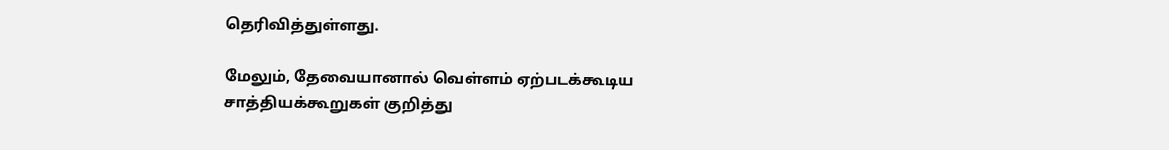தெரிவித்துள்ளது.

மேலும், தேவையானால் வெள்ளம் ஏற்படக்கூடிய சாத்தியக்கூறுகள் குறித்து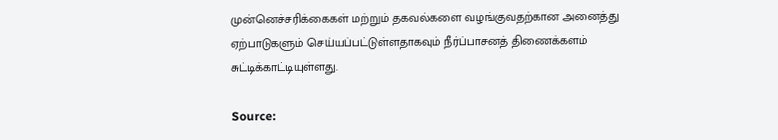முன்னெச்சரிக்கைகள் மற்றும் தகவல்களை வழங்குவதற்கான அனைத்து ஏற்பாடுகளும் செய்யப்பட்டுள்ளதாகவும் நீர்ப்பாசனத் திணைக்களம் சுட்டிக்காட்டியுள்ளது.

Source: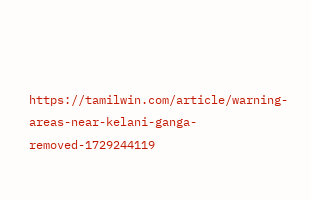https://tamilwin.com/article/warning-areas-near-kelani-ganga-removed-1729244119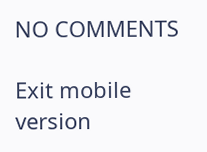NO COMMENTS

Exit mobile version